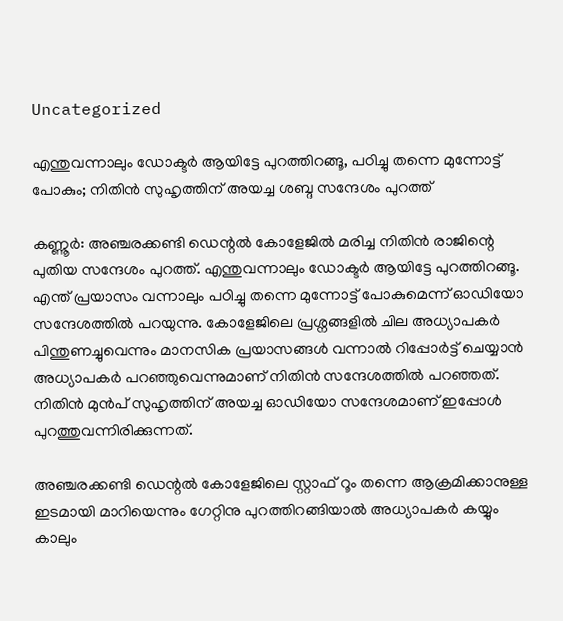Uncategorized

എന്തുവന്നാലും ഡോക്ടർ ആയിട്ടേ പുറത്തിറങ്ങൂ, പഠിച്ചു തന്നെ മുന്നോട്ട് പോകും; നിതിൻ സുഹൃത്തിന് അയച്ച ശബ്ദ സന്ദേശം പുറത്ത്

കണ്ണൂർ: അഞ്ചരക്കണ്ടി ഡെന്റൽ കോളേജിൽ മരിച്ച നിതിൻ രാജിന്റെ പുതിയ സന്ദേശം പുറത്ത്. എന്തുവന്നാലും ഡോക്ടർ ആയിട്ടേ പുറത്തിറങ്ങൂ. എന്ത് പ്രയാസം വന്നാലും പഠിച്ചു തന്നെ മുന്നോട്ട് പോകുമെന്ന് ഓഡിയോ സന്ദേശത്തിൽ പറയുന്നു. കോളേജിലെ പ്രശ്നങ്ങളിൽ ചില അധ്യാപകർ പിന്തുണച്ചുവെന്നും മാനസിക പ്രയാസങ്ങൾ വന്നാൽ റിപ്പോർട്ട് ചെയ്യാൻ അധ്യാപകർ പറഞ്ഞുവെന്നുമാണ് നിതിൻ സന്ദേശത്തിൽ പറഞ്ഞത്. നിതിൻ മുൻപ് സുഹൃത്തിന് അയച്ച ഓഡിയോ സന്ദേശമാണ് ഇപ്പോൾ പുറത്തുവന്നിരിക്കുന്നത്.

അഞ്ചരക്കണ്ടി ഡെന്റൽ കോളേജിലെ സ്റ്റാഫ് റൂം തന്നെ ആക്രമിക്കാനുള്ള ഇടമായി മാറിയെന്നും ഗേറ്റിനു പുറത്തിറങ്ങിയാൽ അധ്യാപകർ കയ്യും കാലും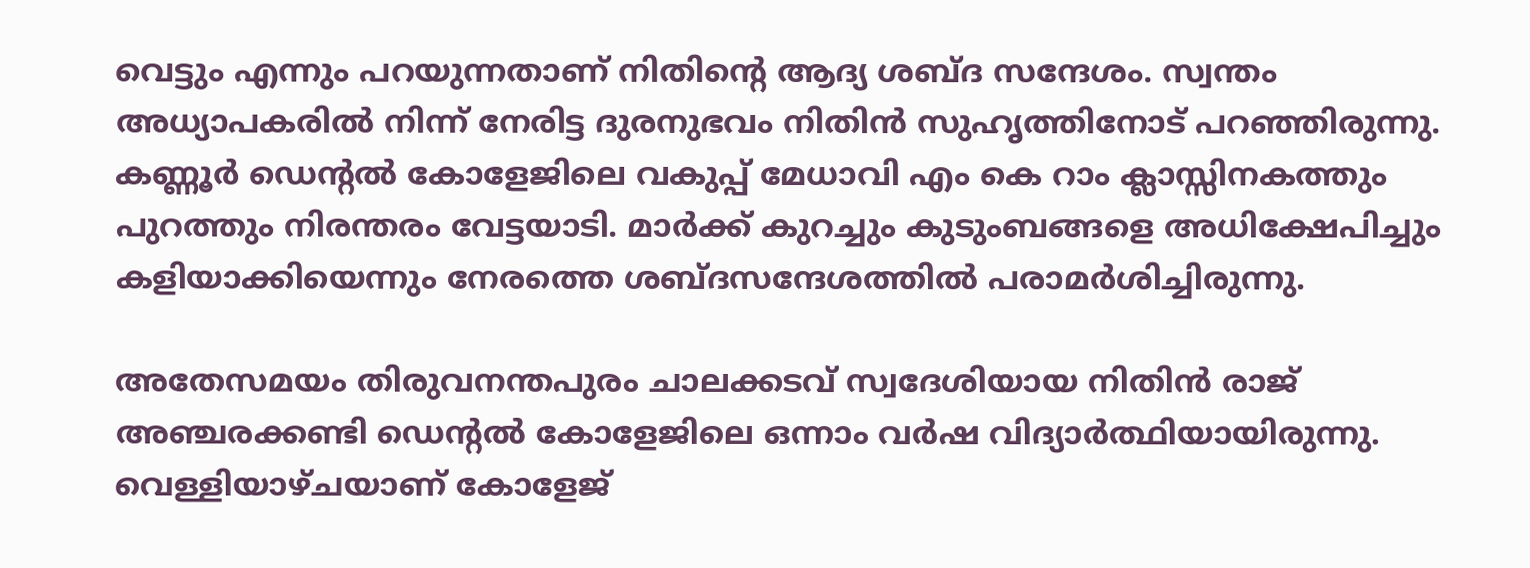വെട്ടും എന്നും പറയുന്നതാണ് നിതിന്റെ ആദ്യ ശബ്ദ സന്ദേശം. സ്വന്തം അധ്യാപകരിൽ നിന്ന് നേരിട്ട ദുരനുഭവം നിതിൻ സുഹൃത്തിനോട് പറഞ്ഞിരുന്നു. കണ്ണൂർ ഡെന്റൽ കോളേജിലെ വകുപ്പ് മേധാവി എം കെ റാം ക്ലാസ്സിനകത്തും പുറത്തും നിരന്തരം വേട്ടയാടി. മാർക്ക്‌ കുറച്ചും കുടുംബങ്ങളെ അധിക്ഷേപിച്ചും കളിയാക്കിയെന്നും നേരത്തെ ശബ്ദസന്ദേശത്തിൽ പരാമർശിച്ചിരുന്നു.

അതേസമയം തിരുവനന്തപുരം ചാലക്കടവ് സ്വദേശിയായ നിതിൻ രാജ് അഞ്ചരക്കണ്ടി ഡെന്റൽ കോളേജിലെ ഒന്നാം വർഷ വിദ്യാർത്ഥിയായിരുന്നു. വെള്ളിയാഴ്ചയാണ് കോളേജ്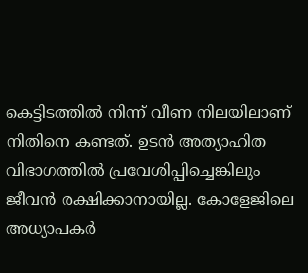കെട്ടിടത്തിൽ നിന്ന് വീണ നിലയിലാണ് നിതിനെ കണ്ടത്. ഉടൻ അത്യാഹിത വിഭാഗത്തിൽ പ്രവേശിപ്പിച്ചെങ്കിലും ജീവൻ രക്ഷിക്കാനായില്ല. കോളേജിലെ അധ്യാപകർ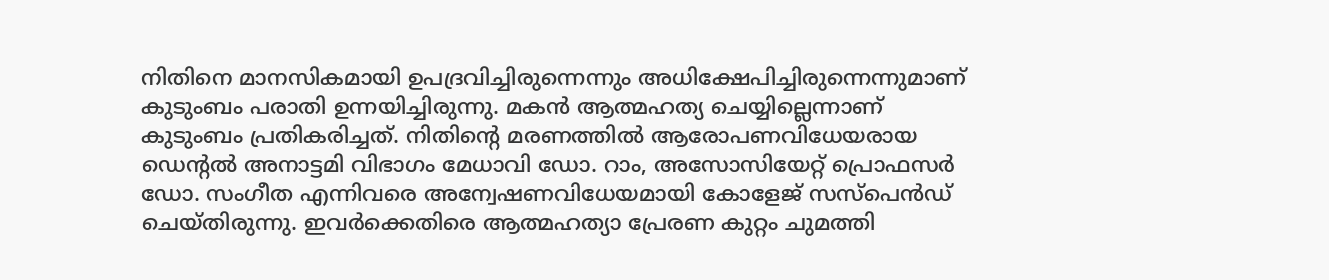നിതിനെ മാനസികമായി ഉപദ്രവിച്ചിരുന്നെന്നും അധിക്ഷേപിച്ചിരുന്നെന്നുമാണ് കുടുംബം പരാതി ഉന്നയിച്ചിരുന്നു. മകൻ ആത്മഹത്യ ചെയ്യില്ലെന്നാണ് കുടുംബം പ്രതികരിച്ചത്. നിതിന്റെ മരണത്തിൽ ആരോപണവിധേയരായ ഡെന്റൽ അനാട്ടമി വിഭാഗം മേധാവി ഡോ. റാം, അസോസിയേറ്റ് പ്രൊഫസർ ഡോ. സംഗീത എന്നിവരെ അന്വേഷണവിധേയമായി കോളേജ് സസ്പെൻഡ് ചെയ്തിരുന്നു. ഇവര്‍ക്കെതിരെ ആത്മഹത്യാ പ്രേരണ കുറ്റം ചുമത്തി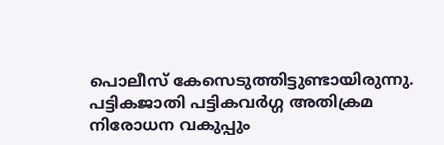പൊലീസ് കേസെടുത്തിട്ടുണ്ടായിരുന്നു. പട്ടികജാതി പട്ടികവർഗ്ഗ അതിക്രമ നിരോധന വകുപ്പും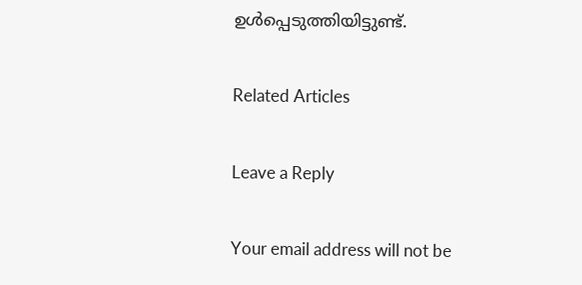ഉൾപ്പെടുത്തിയിട്ടുണ്ട്.

Related Articles

Leave a Reply

Your email address will not be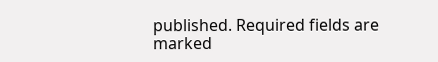published. Required fields are marked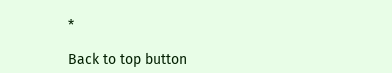*

Back to top button